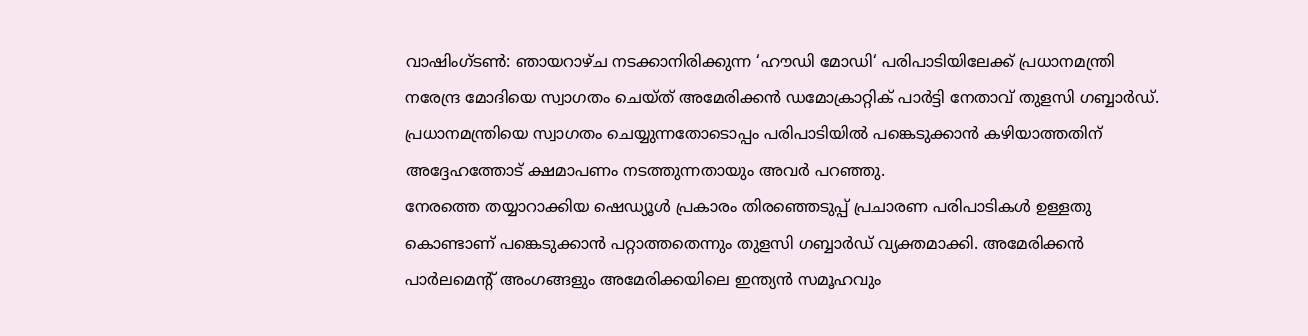വാഷിംഗ്ടൺ: ഞായറാഴ്ച നടക്കാനിരിക്കുന്ന ‘ഹൗഡി മോഡി‘ പരിപാടിയിലേക്ക് പ്രധാനമന്ത്രി നരേന്ദ്ര മോദിയെ സ്വാഗതം ചെയ്ത് അമേരിക്കൻ ഡമോക്രാറ്റിക് പാർട്ടി നേതാവ് തുളസി ഗബ്ബാർഡ്. പ്രധാനമന്ത്രിയെ സ്വാഗതം ചെയ്യുന്നതോടൊപ്പം പരിപാടിയിൽ പങ്കെടുക്കാൻ കഴിയാത്തതിന് അദ്ദേഹത്തോട് ക്ഷമാപണം നടത്തുന്നതായും അവർ പറഞ്ഞു.
നേരത്തെ തയ്യാറാക്കിയ ഷെഡ്യൂൾ പ്രകാരം തിരഞ്ഞെടുപ്പ് പ്രചാരണ പരിപാടികൾ ഉള്ളതു കൊണ്ടാണ് പങ്കെടുക്കാൻ പറ്റാത്തതെന്നും തുളസി ഗബ്ബാർഡ് വ്യക്തമാക്കി. അമേരിക്കൻ പാർലമെന്റ് അംഗങ്ങളും അമേരിക്കയിലെ ഇന്ത്യൻ സമൂഹവും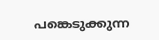പങ്കെടുക്കുന്ന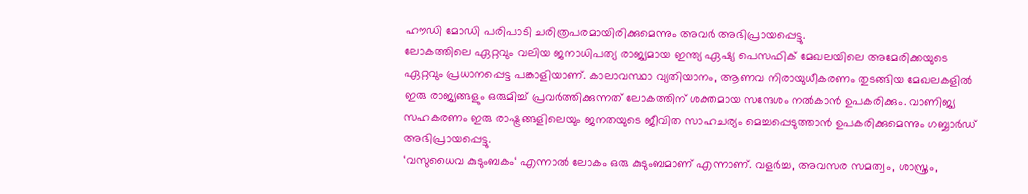ഹൗഡി മോഡി പരിപാടി ചരിത്രപരമായിരിക്കുമെന്നും അവർ അഭിപ്രായപ്പെട്ടു.
ലോകത്തിലെ ഏറ്റവും വലിയ ജനാധിപത്യ രാജ്യമായ ഇന്ത്യ ഏഷ്യ പെസഫിക് മേഖലയിലെ അമേരിക്കയുടെ ഏറ്റവും പ്രധാനപ്പെട്ട പങ്കാളിയാണ്. കാലാവസ്ഥാ വ്യതിയാനം, ആണവ നിരായുധീകരണം തുടങ്ങിയ മേഖലകളിൽ ഇരു രാജ്യങ്ങളും ഒരുമിച്ച് പ്രവർത്തിക്കുന്നത് ലോകത്തിന് ശക്തമായ സന്ദേശം നൽകാൻ ഉപകരിക്കും. വാണിജ്യ സഹകരണം ഇരു രാഷ്ട്രങ്ങളിലെയും ജനതയുടെ ജീവിത സാഹചര്യം മെച്ചപ്പെടുത്താൻ ഉപകരിക്കുമെന്നും ഗബ്ബാർഡ് അഭിപ്രായപ്പെട്ടു.
‘വസുധൈവ കുടുംബകം‘ എന്നാൽ ലോകം ഒരു കുടുംബമാണ് എന്നാണ്. വളർച്ച, അവസര സമത്വം, ശാസ്ത്രം,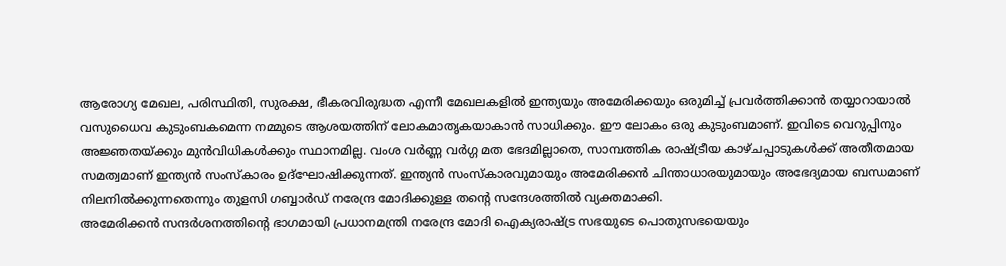ആരോഗ്യ മേഖല, പരിസ്ഥിതി, സുരക്ഷ, ഭീകരവിരുദ്ധത എന്നീ മേഖലകളിൽ ഇന്ത്യയും അമേരിക്കയും ഒരുമിച്ച് പ്രവർത്തിക്കാൻ തയ്യാറായാൽ വസുധൈവ കുടുംബകമെന്ന നമ്മുടെ ആശയത്തിന് ലോകമാതൃകയാകാൻ സാധിക്കും. ഈ ലോകം ഒരു കുടുംബമാണ്. ഇവിടെ വെറുപ്പിനും അജ്ഞതയ്ക്കും മുൻവിധികൾക്കും സ്ഥാനമില്ല. വംശ വർണ്ണ വർഗ്ഗ മത ഭേദമില്ലാതെ, സാമ്പത്തിക രാഷ്ട്രീയ കാഴ്ചപ്പാടുകൾക്ക് അതീതമായ സമത്വമാണ് ഇന്ത്യൻ സംസ്കാരം ഉദ്ഘോഷിക്കുന്നത്. ഇന്ത്യൻ സംസ്കാരവുമായും അമേരിക്കൻ ചിന്താധാരയുമായും അഭേദ്യമായ ബന്ധമാണ് നിലനിൽക്കുന്നതെന്നും തുളസി ഗബ്ബാർഡ് നരേന്ദ്ര മോദിക്കുള്ള തന്റെ സന്ദേശത്തിൽ വ്യക്തമാക്കി.
അമേരിക്കൻ സന്ദർശനത്തിന്റെ ഭാഗമായി പ്രധാനമന്ത്രി നരേന്ദ്ര മോദി ഐക്യരാഷ്ട്ര സഭയുടെ പൊതുസഭയെയും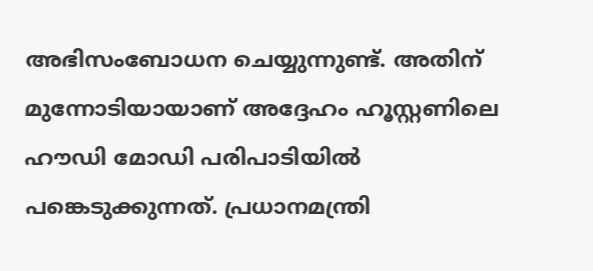അഭിസംബോധന ചെയ്യുന്നുണ്ട്. അതിന് മുന്നോടിയായാണ് അദ്ദേഹം ഹൂസ്റ്റണിലെ ഹൗഡി മോഡി പരിപാടിയിൽ പങ്കെടുക്കുന്നത്. പ്രധാനമന്ത്രി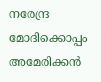നരേന്ദ്ര മോദിക്കൊപ്പം അമേരിക്കൻ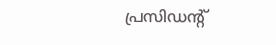പ്രസിഡന്റ്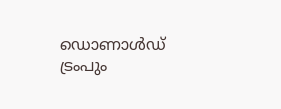ഡൊണാൾഡ് ട്രംപും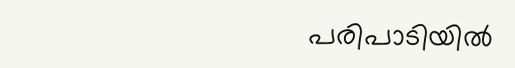പരിപാടിയിൽ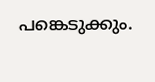പങ്കെടുക്കും.